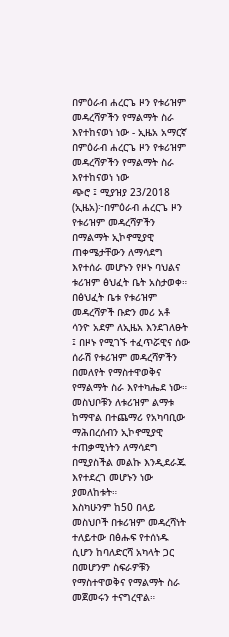በምዕራብ ሐረርጌ ዞን የቱሪዝም መዳረሻዎችን የማልማት ስራ እየተከናወነ ነው - ኢዜአ አማርኛ
በምዕራብ ሐረርጌ ዞን የቱሪዝም መዳረሻዎችን የማልማት ስራ እየተከናወነ ነው
ጭሮ ፤ ሚያዝያ 23/2018 (ኢዜአ)፦በምዕራብ ሐረርጌ ዞን የቱሪዝም መዳረሻዎችን በማልማት ኢኮኖሚያዊ ጠቀሜታቸውን ለማሳደግ እየተሰራ መሆኑን የዞኑ ባህልና ቱሪዝም ፅህፈት ቤት አስታወቀ።
በፅህፈት ቤቱ የቱሪዝም መዳረሻዎች ቡድን መሪ አቶ ሳንዮ አደም ለኢዜአ እንደገለፁት ፤ በዞኑ የሚገኙ ተፈጥሯዊና ሰው ሰራሽ የቱሪዝም መዳረሻዎችን በመለየት የማስተዋወቅና የማልማት ስራ እየተካሔደ ነው።
መስህቦቹን ለቱሪዝም ልማቱ ከማዋል በተጨማሪ የአካባቢው ማሕበረሰብን ኢኮኖሚያዊ ተጠቃሚነትን ለማሳደግ በሚያስችል መልኩ እንዲደራጁ እየተደረገ መሆኑን ነው ያመለከቱት።
እስካሁንም ከ50 በላይ መስህቦች በቱሪዝም መዳረሻነት ተለይተው በፅሑፍ የተሰነዱ ሲሆን ከባለድርሻ አካላት ጋር በመሆንም ስፍራዎቹን የማስተዋወቅና የማልማት ስራ መጀመሩን ተናግረዋል።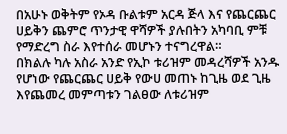በአሁኑ ወቅትም የኦዳ ቡልቱም አርዳ ጅላ እና የጨርጨር ሀይቅን ጨምሮ ጥንታዊ ዋሻዎች ያሉበትን አካባቢ ምቹ የማድረግ ስራ እየተሰራ መሆኑን ተናግረዋል።
በክልሉ ካሉ አስራ አንድ የኢኮ ቱሪዝም መዳረሻዎች አንዱ የሆነው የጨርጨር ሀይቅ የውሀ መጠኑ ከጊዜ ወደ ጊዜ እየጨመረ መምጣቱን ገልፀው ለቱሪዝም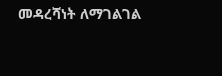መዳረሻነት ለማገልገል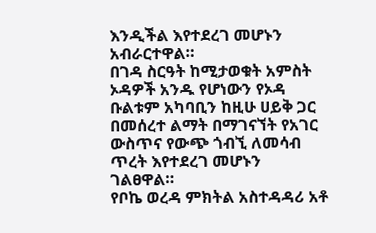እንዲችል እየተደረገ መሆኑን አብራርተዋል።
በገዳ ስርዓት ከሚታወቁት አምስት ኦዳዎች አንዱ የሆነውን የኦዳ ቡልቱም አካባቢን ከዚሁ ሀይቅ ጋር በመሰረተ ልማት በማገናኘት የአገር ውስጥና የውጭ ጎብኚ ለመሳብ ጥረት እየተደረገ መሆኑን ገልፀዋል።
የቦኬ ወረዳ ምክትል አስተዳዳሪ አቶ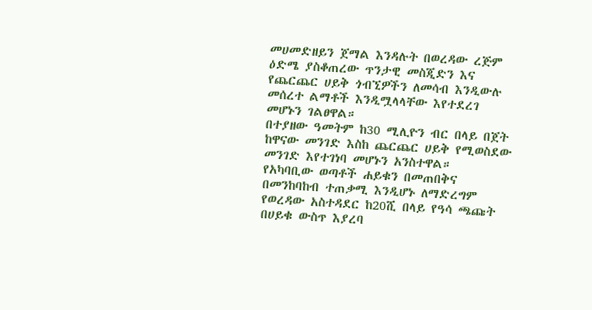መሀመድዘይን ጀማል እንዳሉት በወረዳው ረጅም ዕድሜ ያስቆጠረው ጥንታዊ መስጂድን እና የጨርጨር ሀይቅ ጎብኚዎችን ለመሳብ እንዲውሉ መሰረተ ልማቶች እንዲሟላላቸው እየተደረገ መሆኑን ገልፀዋል።
በተያዘው ዓመትም ከ30 ሚሊዮን ብር በላይ በጀት ከዋናው መንገድ እስከ ጨርጨር ሀይቅ የሚወስደው መንገድ እየተገነባ መሆኑን አንስተዋል።
የአካባቢው ወጣቶች ሐይቁን በመጠበቅና በመንከባከብ ተጠቃሚ እንዲሆኑ ለማድረግም የወረዳው አስተዳደር ከ20ሺ በላይ የዓሳ ጫጩት በሀይቁ ውስጥ እያረባ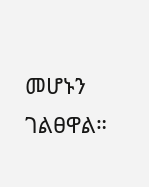መሆኑን ገልፀዋል።